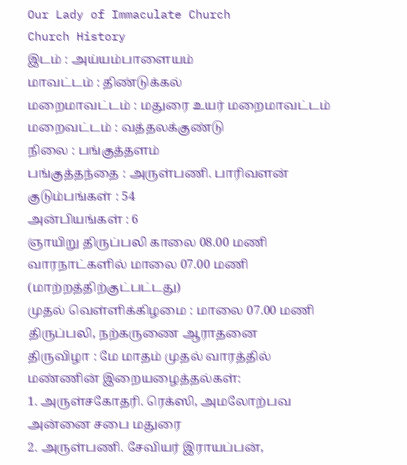Our Lady of Immaculate Church
Church History
இடம் : அய்யம்பாளையம்
மாவட்டம் : திண்டுக்கல்
மறைமாவட்டம் : மதுரை உயர் மறைமாவட்டம்
மறைவட்டம் : வத்தலக்குண்டு
நிலை : பங்குத்தளம்
பங்குத்தந்தை : அருள்பணி. பாரிவளன்
குடும்பங்கள் : 54
அன்பியங்கள் : 6
ஞாயிறு திருப்பலி காலை 08.00 மணி
வாரநாட்களில் மாலை 07.00 மணி (மாற்றத்திற்குட்பட்டது)
முதல் வெள்ளிக்கிழமை : மாலை 07.00 மணி திருப்பலி, நற்கருணை ஆராதனை
திருவிழா : மே மாதம் முதல் வாரத்தில்
மண்ணின் இறையழைத்தல்கள்:
1. அருள்சகோதரி. ரெக்ஸி, அமலோற்பவ அன்னை சபை மதுரை
2. அருள்பணி. சேவியர் இராயப்பன்,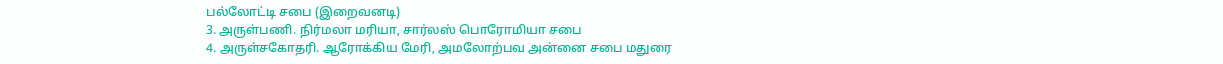பல்லோட்டி சபை (இறைவனடி)
3. அருள்பணி. நிர்மலா மரியா, சார்லஸ் பொரோமியா சபை
4. அருள்சகோதரி. ஆரோக்கிய மேரி, அமலோற்பவ அன்னை சபை மதுரை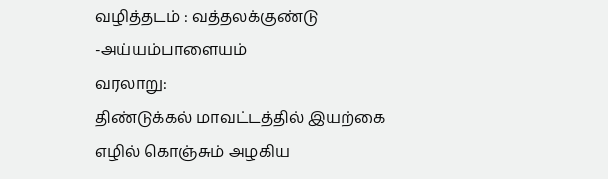வழித்தடம் : வத்தலக்குண்டு -அய்யம்பாளையம்
வரலாறு:
திண்டுக்கல் மாவட்டத்தில் இயற்கை எழில் கொஞ்சும் அழகிய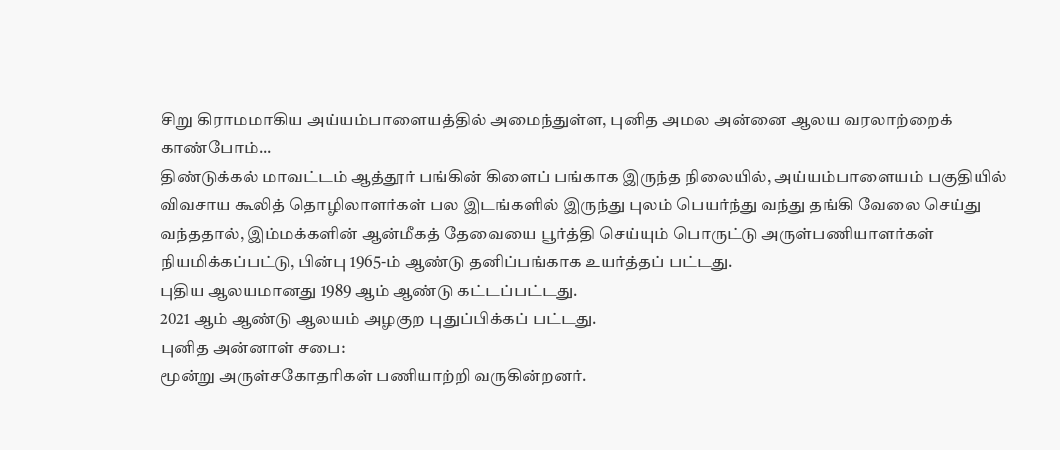சிறு கிராமமாகிய அய்யம்பாளையத்தில் அமைந்துள்ள, புனித அமல அன்னை ஆலய வரலாற்றைக் காண்போம்...
திண்டுக்கல் மாவட்டம் ஆத்தூர் பங்கின் கிளைப் பங்காக இருந்த நிலையில், அய்யம்பாளையம் பகுதியில் விவசாய கூலித் தொழிலாளர்கள் பல இடங்களில் இருந்து புலம் பெயர்ந்து வந்து தங்கி வேலை செய்து வந்ததால், இம்மக்களின் ஆன்மீகத் தேவையை பூர்த்தி செய்யும் பொருட்டு அருள்பணியாளர்கள் நியமிக்கப்பட்டு, பின்பு 1965-ம் ஆண்டு தனிப்பங்காக உயர்த்தப் பட்டது.
புதிய ஆலயமானது 1989 ஆம் ஆண்டு கட்டப்பட்டது.
2021 ஆம் ஆண்டு ஆலயம் அழகுற புதுப்பிக்கப் பட்டது.
புனித அன்னாள் சபை:
மூன்று அருள்சகோதரிகள் பணியாற்றி வருகின்றனர்.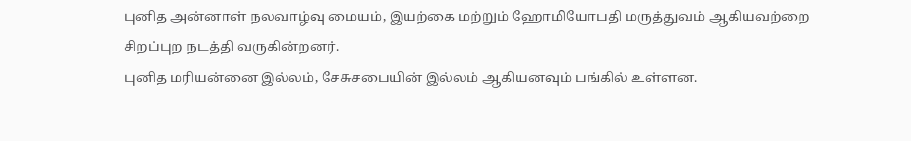புனித அன்னாள் நலவாழ்வு மையம், இயற்கை மற்றும் ஹோமியோபதி மருத்துவம் ஆகியவற்றை சிறப்புற நடத்தி வருகின்றனர்.
புனித மரியன்னை இல்லம், சேசுசபையின் இல்லம் ஆகியனவும் பங்கில் உள்ளன.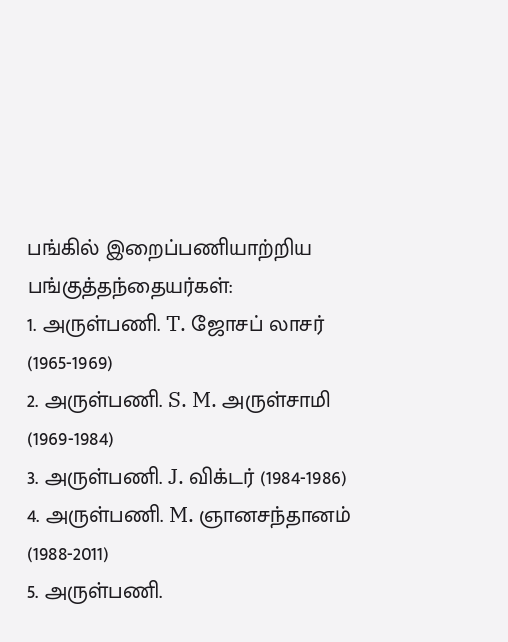பங்கில் இறைப்பணியாற்றிய பங்குத்தந்தையர்கள்:
1. அருள்பணி. T. ஜோசப் லாசர் (1965-1969)
2. அருள்பணி. S. M. அருள்சாமி (1969-1984)
3. அருள்பணி. J. விக்டர் (1984-1986)
4. அருள்பணி. M. ஞானசந்தானம் (1988-2011)
5. அருள்பணி.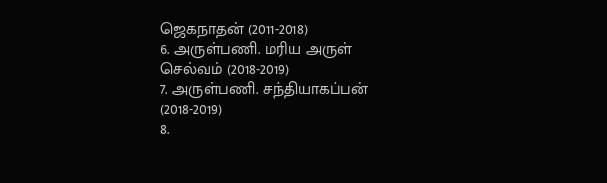ஜெகநாதன் (2011-2018)
6. அருள்பணி. மரிய அருள் செல்வம் (2018-2019)
7. அருள்பணி. சந்தியாகப்பன் (2018-2019)
8.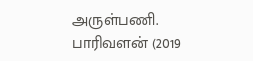அருள்பணி. பாரிவளன் (2019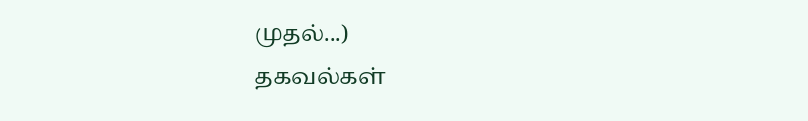முதல்...)
தகவல்கள்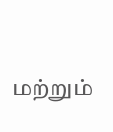மற்றும்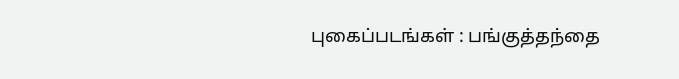புகைப்படங்கள் : பங்குத்தந்தை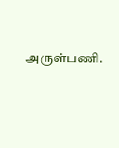அருள்பணி.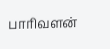பாரிவளன்